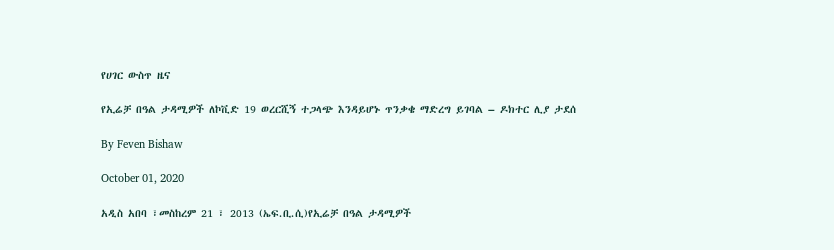የሀገር ውስጥ ዜና

የኢሬቻ በዓል ታዳሚዎች ለኮቪድ 19 ወረርሺኝ ተጋላጭ እንዳይሆኑ ጥንቃቄ ማድረግ ይገባል – ዶክተር ሊያ ታደሰ

By Feven Bishaw

October 01, 2020

አዲስ አበባ ፣መስከረም 21 ፣ 2013 (ኤፍ.ቢ.ሲ)የኢሬቻ በዓል ታዳሚዎች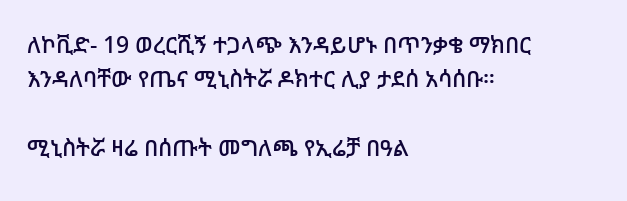ለኮቪድ- 19 ወረርሺኝ ተጋላጭ እንዳይሆኑ በጥንቃቄ ማክበር እንዳለባቸው የጤና ሚኒስትሯ ዶክተር ሊያ ታደሰ አሳሰቡ።

ሚኒስትሯ ዛሬ በሰጡት መግለጫ የኢሬቻ በዓል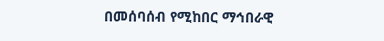በመሰባሰብ የሚከበር ማኅበራዊ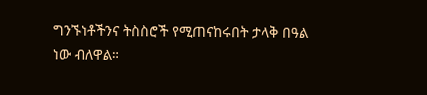ግንኙነቶችንና ትስስሮች የሚጠናከሩበት ታላቅ በዓል ነው ብለዋል።